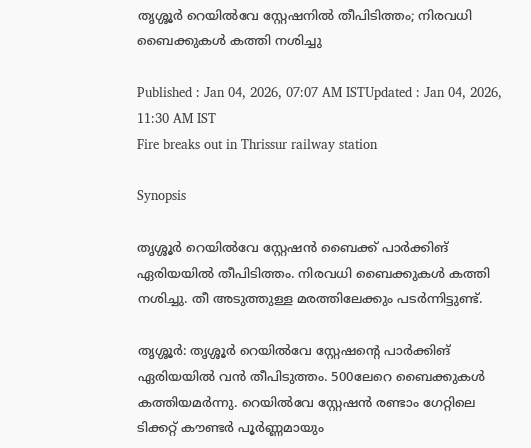തൃശ്ശൂർ റെയിൽവേ സ്റ്റേഷനിൽ തീപിടിത്തം; നിരവധി ബൈക്കുകൾ കത്തി നശിച്ചു

Published : Jan 04, 2026, 07:07 AM ISTUpdated : Jan 04, 2026, 11:30 AM IST
Fire breaks out in Thrissur railway station

Synopsis

തൃശ്ശൂർ റെയിൽവേ സ്റ്റേഷൻ ബൈക്ക് പാർക്കിങ് ഏരിയയിൽ തീപിടിത്തം. നിരവധി ബൈക്കുകൾ കത്തി നശിച്ചു. തീ അടുത്തുള്ള മരത്തിലേക്കും പടർന്നിട്ടുണ്ട്.

തൃശ്ശൂർ: തൃശ്ശൂർ റെയിൽവേ സ്റ്റേഷന്റെ പാർക്കിങ് ഏരിയയിൽ വൻ തീപിടുത്തം. 500ലേറെ ബൈക്കുകൾ കത്തിയമർന്നു. റെയിൽവേ സ്റ്റേഷൻ രണ്ടാം ഗേറ്റിലെ ടിക്കറ്റ് കൗണ്ടർ പൂർണ്ണമായും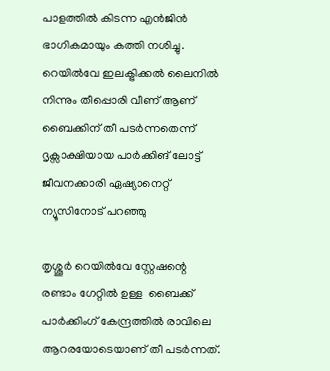പാളത്തിൽ കിടന്ന എൻജിൻ ഭാഗികമായും കത്തി നശിച്ചു. റെയിൽവേ ഇലക്ട്രിക്കൽ ലൈനിൽ നിന്നും തീപ്പൊരി വീണ് ആണ് ബൈക്കിന് തീ പടർന്നതെന്ന് ദൃക്സാക്ഷിയായ പാർക്കിങ് ലോട്ട് ജീവനക്കാരി ഏഷ്യാനെറ്റ് ന്യൂസിനോട് പറഞ്ഞു

തൃശ്ശൂർ റെയിൽവേ സ്റ്റേഷന്റെ രണ്ടാം ഗേറ്റിൽ ഉള്ള  ബൈക്ക് പാർക്കിംഗ് കേന്ദ്രത്തിൽ രാവിലെ ആറരയോടെയാണ് തീ പടർന്നത്.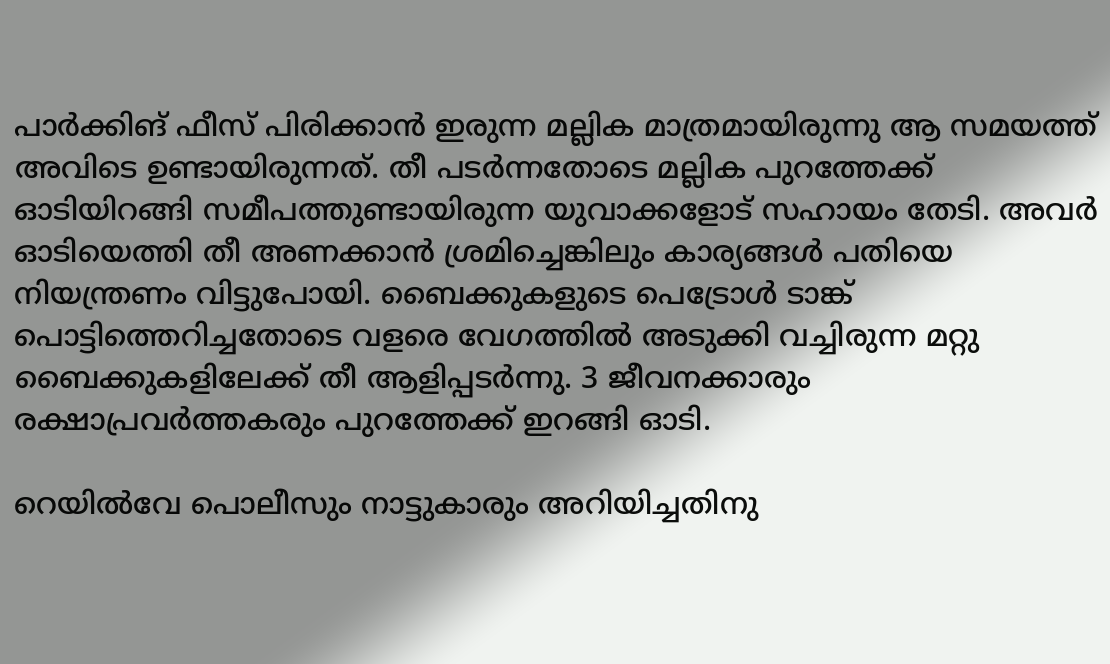പാർക്കിങ് ഫീസ് പിരിക്കാൻ ഇരുന്ന മല്ലിക മാത്രമായിരുന്നു ആ സമയത്ത് അവിടെ ഉണ്ടായിരുന്നത്. തീ പടർന്നതോടെ മല്ലിക പുറത്തേക്ക് ഓടിയിറങ്ങി സമീപത്തുണ്ടായിരുന്ന യുവാക്കളോട് സഹായം തേടി. അവർ ഓടിയെത്തി തീ അണക്കാൻ ശ്രമിച്ചെങ്കിലും കാര്യങ്ങൾ പതിയെ നിയന്ത്രണം വിട്ടുപോയി. ബൈക്കുകളുടെ പെട്രോൾ ടാങ്ക് പൊട്ടിത്തെറിച്ചതോടെ വളരെ വേഗത്തിൽ അടുക്കി വച്ചിരുന്ന മറ്റു ബൈക്കുകളിലേക്ക് തീ ആളിപ്പടർന്നു. 3 ജീവനക്കാരും രക്ഷാപ്രവർത്തകരും പുറത്തേക്ക് ഇറങ്ങി ഓടി.

റെയിൽവേ പൊലീസും നാട്ടുകാരും അറിയിച്ചതിനു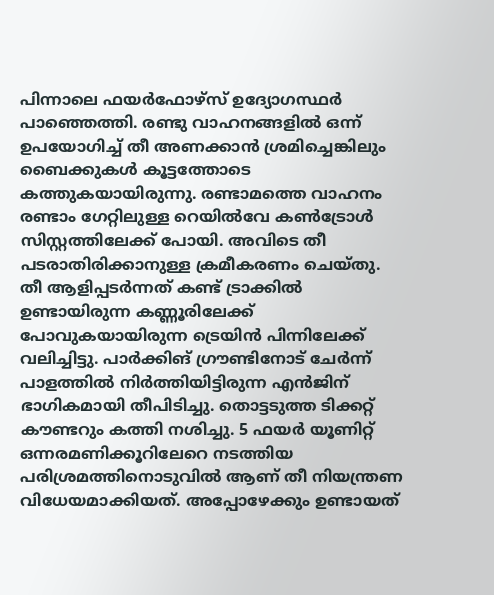പിന്നാലെ ഫയർഫോഴ്സ് ഉദ്യോഗസ്ഥർ പാഞ്ഞെത്തി. രണ്ടു വാഹനങ്ങളിൽ ഒന്ന് ഉപയോഗിച്ച് തീ അണക്കാൻ ശ്രമിച്ചെങ്കിലും ബൈക്കുകൾ കൂട്ടത്തോടെ കത്തുകയായിരുന്നു. രണ്ടാമത്തെ വാഹനം രണ്ടാം ഗേറ്റിലുള്ള റെയിൽവേ കൺട്രോൾ സിസ്റ്റത്തിലേക്ക് പോയി. അവിടെ തീ പടരാതിരിക്കാനുള്ള ക്രമീകരണം ചെയ്തു. തീ ആളിപ്പടർന്നത് കണ്ട് ട്രാക്കിൽ ഉണ്ടായിരുന്ന കണ്ണൂരിലേക്ക് പോവുകയായിരുന്ന ട്രെയിൻ പിന്നിലേക്ക് വലിച്ചിട്ടു. പാർക്കിങ് ഗ്രൗണ്ടിനോട് ചേർന്ന് പാളത്തിൽ നിർത്തിയിട്ടിരുന്ന എൻജിന് ഭാഗികമായി തീപിടിച്ചു. തൊട്ടടുത്ത ടിക്കറ്റ് കൗണ്ടറും കത്തി നശിച്ചു. 5 ഫയർ യൂണിറ്റ് ഒന്നരമണിക്കൂറിലേറെ നടത്തിയ പരിശ്രമത്തിനൊടുവിൽ ആണ് തീ നിയന്ത്രണ വിധേയമാക്കിയത്. അപ്പോഴേക്കും ഉണ്ടായത്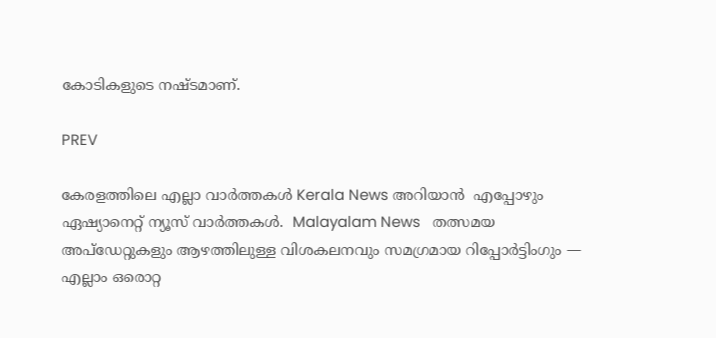കോടികളുടെ നഷ്ടമാണ്.

PREV

കേരളത്തിലെ എല്ലാ വാർത്തകൾ Kerala News അറിയാൻ  എപ്പോഴും ഏഷ്യാനെറ്റ് ന്യൂസ് വാർത്തകൾ.  Malayalam News   തത്സമയ അപ്‌ഡേറ്റുകളും ആഴത്തിലുള്ള വിശകലനവും സമഗ്രമായ റിപ്പോർട്ടിംഗും — എല്ലാം ഒരൊറ്റ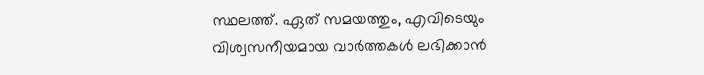സ്ഥലത്ത്. ഏത് സമയത്തും, എവിടെയും വിശ്വസനീയമായ വാർത്തകൾ ലഭിക്കാൻ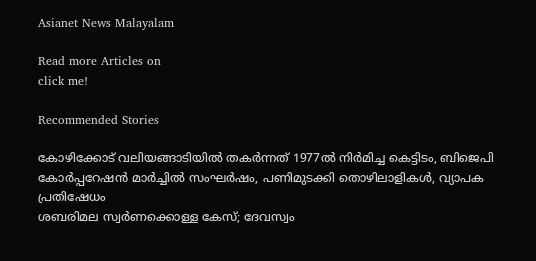Asianet News Malayalam

Read more Articles on
click me!

Recommended Stories

കോഴിക്കോട് വലിയങ്ങാടിയിൽ തകര്‍ന്നത് 1977ൽ നിര്‍മിച്ച കെട്ടിടം, ബിജെപി കോര്‍പ്പറേഷൻ മാര്‍ച്ചിൽ സംഘര്‍ഷം, പണിമുടക്കി തൊഴിലാളികള്‍, വ്യാപക പ്രതിഷേധം
ശബരിമല സ്വര്‍ണക്കൊള്ള കേസ്; ദേവസ്വം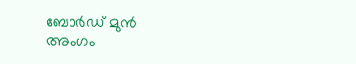ബോര്‍ഡ് മുൻ അംഗം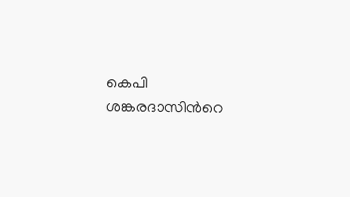കെപി ശങ്കരദാസിന്‍റെ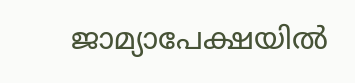ജാമ്യാപേക്ഷയിൽ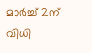മാര്‍ച്ച് 2ന് വിധി